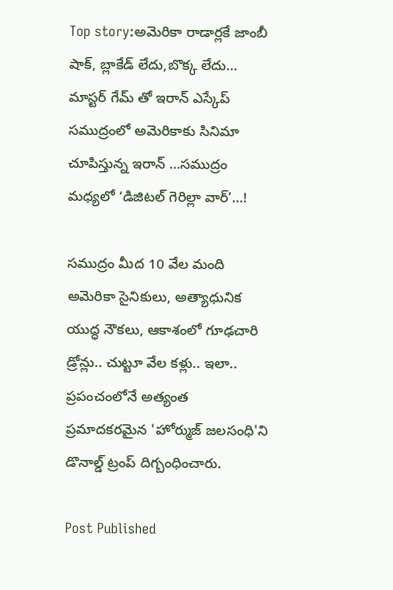Top story:అమెరికా రాడార్లకే జాంబీ షాక్, బ్లాకేడ్ లేదు,బొక్క లేదు… మాస్టర్ గేమ్ తో ఇరాన్ ఎస్కేప్ సముద్రంలో అమెరికాకు సినిమా చూపిస్తున్న ఇరాన్ …సముద్రం మధ్యలో ‘డిజిటల్ గెరిల్లా వార్’…!

సముద్రం మీద 10 వేల మంది అమెరికా సైనికులు, అత్యాధునిక యుద్ధ నౌకలు, ఆకాశంలో గూఢచారి డ్రోన్లు.. చుట్టూ వేల కళ్లు.. ఇలా.. ప్రపంచంలోనే అత్యంత ప్రమాదకరమైన 'హోర్ముజ్ జలసంధి'ని డొనాల్డ్ ట్రంప్ దిగ్బంధించారు.

Post Published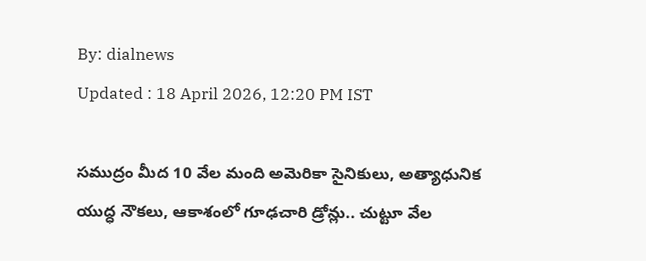By: dialnews
Updated : 18 April 2026, 12:20 PM IST

సముద్రం మీద 10 వేల మంది అమెరికా సైనికులు, అత్యాధునిక యుద్ధ నౌకలు, ఆకాశంలో గూఢచారి డ్రోన్లు.. చుట్టూ వేల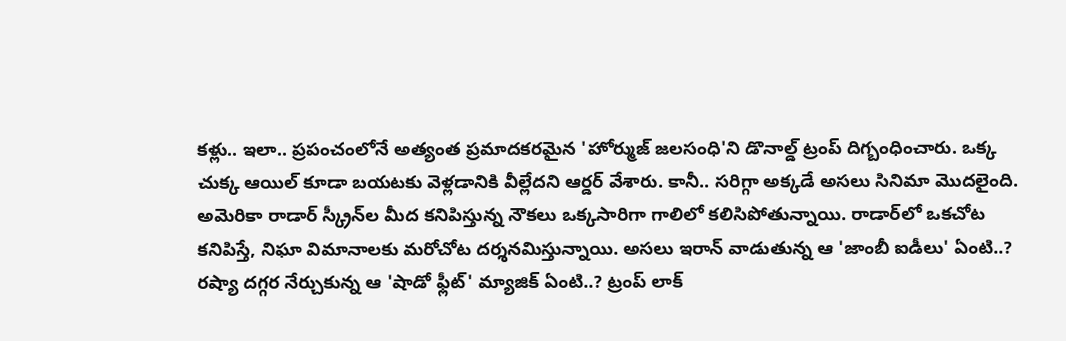కళ్లు.. ఇలా.. ప్రపంచంలోనే అత్యంత ప్రమాదకరమైన 'హోర్ముజ్ జలసంధి'ని డొనాల్డ్ ట్రంప్ దిగ్బంధించారు. ఒక్క చుక్క ఆయిల్ కూడా బయటకు వెళ్లడానికి వీల్లేదని ఆర్డర్ వేశారు. కానీ.. సరిగ్గా అక్కడే అసలు సినిమా మొదలైంది. అమెరికా రాడార్ స్క్రీన్‌ల మీద కనిపిస్తున్న నౌకలు ఒక్కసారిగా గాలిలో కలిసిపోతున్నాయి. రాడార్‌లో ఒకచోట కనిపిస్తే, నిఘా విమానాలకు మరోచోట దర్శనమిస్తున్నాయి. అసలు ఇరాన్ వాడుతున్న ఆ 'జాంబీ ఐడీలు' ఏంటి..? రష్యా దగ్గర నేర్చుకున్న ఆ 'షాడో ఫ్లీట్' మ్యాజిక్ ఏంటి..? ట్రంప్ లాక్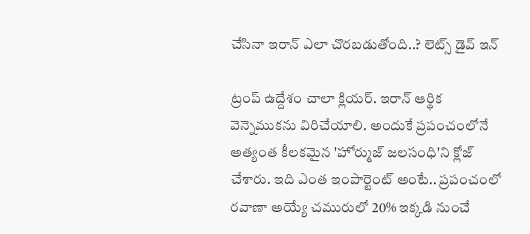చేసినా ఇరాన్ ఎలా చొరబడుతోంది..? లెట్స్ డైవ్ ఇన్

ట్రంప్ ఉద్దేశం చాలా క్లియర్. ఇరాన్ ఆర్థిక వెన్నెముకను విరిచేయాలి. అందుకే ప్రపంచంలోనే అత్యంత కీలకమైన 'హోర్ముజ్ జలసంధి'ని క్లోజ్ చేశారు. ఇది ఎంత ఇంపార్టెంట్ అంటే.. ప్రపంచంలో రవాణా అయ్యే చమురులో 20% ఇక్కడి నుంచే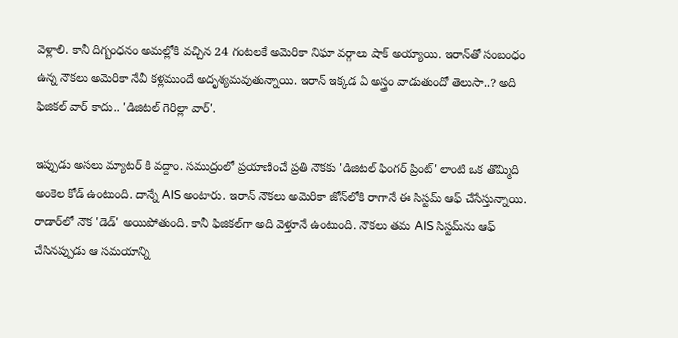వెళ్లాలి. కానీ దిగ్బంధనం అమల్లోకి వచ్చిన 24 గంటలకే అమెరికా నిఘా వర్గాలు షాక్ అయ్యాయి. ఇరాన్‌తో సంబంధం ఉన్న నౌకలు అమెరికా నేవీ కళ్లముందే అదృశ్యమవుతున్నాయి. ఇరాన్ ఇక్కడ ఏ అస్త్రం వాడుతుందో తెలుసా..? అది ఫిజికల్ వార్ కాదు.. 'డిజిటల్ గెరిల్లా వార్'.

ఇప్పుడు అసలు మ్యాటర్ కి వద్దాం. సముద్రంలో ప్రయాణించే ప్రతి నౌకకు 'డిజిటల్ ఫింగర్ ప్రింట్' లాంటి ఒక తొమ్మిది అంకెల కోడ్ ఉంటుంది. దాన్నే AIS అంటారు. ఇరాన్ నౌకలు అమెరికా జోన్‌లోకి రాగానే ఈ సిస్టమ్ ఆఫ్ చేసేస్తున్నాయి. రాడార్‌లో నౌక 'డెడ్' అయిపోతుంది. కానీ ఫిజికల్‌గా అది వెళ్తూనే ఉంటుంది. నౌకలు తమ AIS సిస్టమ్‌ను ఆఫ్ చేసినప్పుడు ఆ సమయాన్ని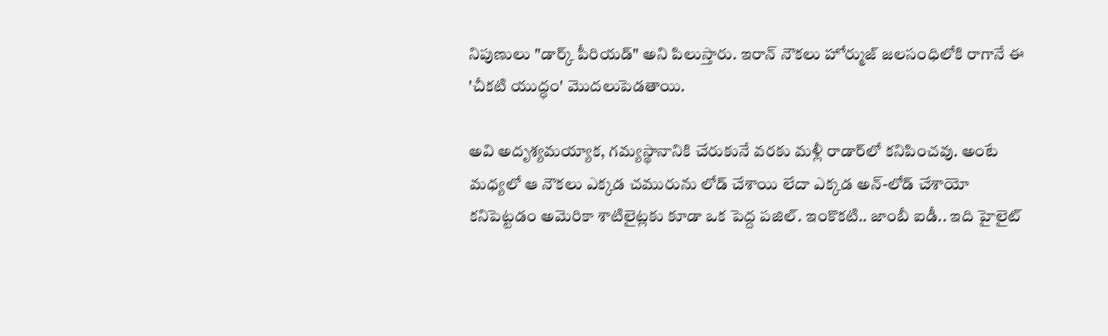నిపుణులు "డార్క్ పీరియడ్" అని పిలుస్తారు. ఇరాన్ నౌకలు హోర్ముజ్ జలసంధిలోకి రాగానే ఈ 'చీకటి యుద్ధం' మొదలుపెడతాయి.

అవి అదృశ్యమయ్యాక, గమ్యస్థానానికి చేరుకునే వరకు మళ్లీ రాడార్‌లో కనిపించవు. అంటే మధ్యలో ఆ నౌకలు ఎక్కడ చమురును లోడ్ చేశాయి లేదా ఎక్కడ అన్-లోడ్ చేశాయో కనిపెట్టడం అమెరికా శాటిలైట్లకు కూడా ఒక పెద్ద పజిల్. ఇంకొకటి.. జాంబీ ఐడీ.. ఇది హైలైట్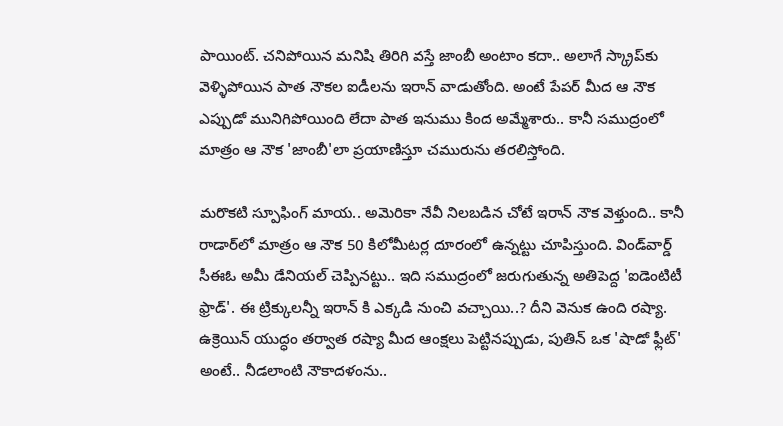పాయింట్. చనిపోయిన మనిషి తిరిగి వస్తే జాంబీ అంటాం కదా.. అలాగే స్క్రాప్‌కు వెళ్ళిపోయిన పాత నౌకల ఐడీలను ఇరాన్ వాడుతోంది. అంటే పేపర్ మీద ఆ నౌక ఎప్పుడో మునిగిపోయింది లేదా పాత ఇనుము కింద అమ్మేశారు.. కానీ సముద్రంలో మాత్రం ఆ నౌక 'జాంబీ'లా ప్రయాణిస్తూ చమురును తరలిస్తోంది.

మరొకటి స్పూఫింగ్ మాయ.. అమెరికా నేవీ నిలబడిన చోటే ఇరాన్ నౌక వెళ్తుంది.. కానీ రాడార్‌లో మాత్రం ఆ నౌక 50 కిలోమీటర్ల దూరంలో ఉన్నట్టు చూపిస్తుంది. విండ్‌వార్డ్ సీఈఓ అమీ డేనియల్ చెప్పినట్టు.. ఇది సముద్రంలో జరుగుతున్న అతిపెద్ద 'ఐడెంటిటీ ఫ్రాడ్'. ఈ ట్రిక్కులన్నీ ఇరాన్ కి ఎక్కడి నుంచి వచ్చాయి..? దీని వెనుక ఉంది రష్యా. ఉక్రెయిన్ యుద్ధం తర్వాత రష్యా మీద ఆంక్షలు పెట్టినప్పుడు, పుతిన్ ఒక 'షాడో ఫ్లీట్' అంటే.. నీడలాంటి నౌకాదళంను..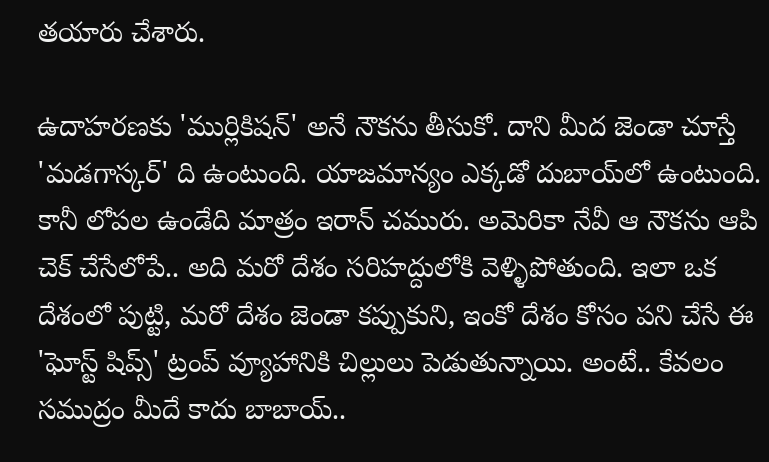తయారు చేశారు.

ఉదాహరణకు 'ముర్లికిషన్' అనే నౌకను తీసుకో. దాని మీద జెండా చూస్తే 'మడగాస్కర్' ది ఉంటుంది. యాజమాన్యం ఎక్కడో దుబాయ్‌లో ఉంటుంది. కానీ లోపల ఉండేది మాత్రం ఇరాన్ చమురు. అమెరికా నేవీ ఆ నౌకను ఆపి చెక్ చేసేలోపే.. అది మరో దేశం సరిహద్దులోకి వెళ్ళిపోతుంది. ఇలా ఒక దేశంలో పుట్టి, మరో దేశం జెండా కప్పుకుని, ఇంకో దేశం కోసం పని చేసే ఈ 'ఘోస్ట్ షిప్స్' ట్రంప్ వ్యూహానికి చిల్లులు పెడుతున్నాయి. అంటే.. కేవలం సముద్రం మీదే కాదు బాబాయ్..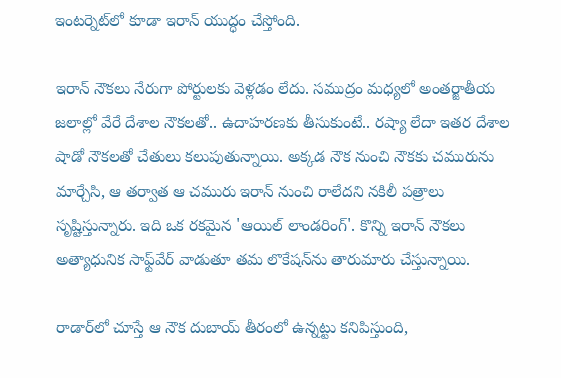ఇంటర్నెట్‌లో కూడా ఇరాన్ యుద్ధం చేస్తోంది.

ఇరాన్ నౌకలు నేరుగా పోర్టులకు వెళ్లడం లేదు. సముద్రం మధ్యలో అంతర్జాతీయ జలాల్లో వేరే దేశాల నౌకలతో.. ఉదాహరణకు తీసుకుంటే.. రష్యా లేదా ఇతర దేశాల షాడో నౌకలతో చేతులు కలుపుతున్నాయి. అక్కడ నౌక నుంచి నౌకకు చమురును మార్చేసి, ఆ తర్వాత ఆ చమురు ఇరాన్ నుంచి రాలేదని నకిలీ పత్రాలు సృష్టిస్తున్నారు. ఇది ఒక రకమైన 'ఆయిల్ లాండరింగ్'. కొన్ని ఇరాన్ నౌకలు అత్యాధునిక సాఫ్ట్‌వేర్ వాడుతూ తమ లొకేషన్‌ను తారుమారు చేస్తున్నాయి.

రాడార్‌లో చూస్తే ఆ నౌక దుబాయ్ తీరంలో ఉన్నట్టు కనిపిస్తుంది,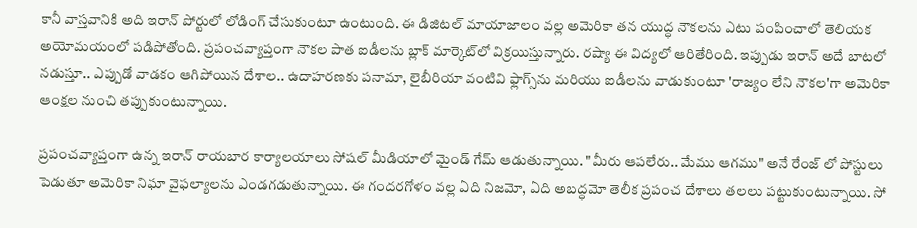కానీ వాస్తవానికి అది ఇరాన్ పోర్టులో లోడింగ్ చేసుకుంటూ ఉంటుంది. ఈ డిజిటల్ మాయాజాలం వల్ల అమెరికా తన యుద్ధ నౌకలను ఎటు పంపించాలో తెలియక అయోమయంలో పడిపోతోంది. ప్రపంచవ్యాప్తంగా నౌకల పాత ఐడీలను బ్లాక్ మార్కెట్‌లో విక్రయిస్తున్నారు. రష్యా ఈ విద్యలో ఆరితేరింది. ఇప్పుడు ఇరాన్ అదే బాటలో నడుస్తూ.. ఎప్పుడో వాడకం ఆగిపోయిన దేశాల.. ఉదాహరణకు పనామా, లైబీరియా వంటివి ఫ్లాగ్స్‌ను మరియు ఐడీలను వాడుకుంటూ 'రాజ్యం లేని నౌకల'గా అమెరికా ఆంక్షల నుంచి తప్పుకుంటున్నాయి.

ప్రపంచవ్యాప్తంగా ఉన్న ఇరాన్ రాయబార కార్యాలయాలు సోషల్ మీడియాలో మైండ్ గేమ్ ఆడుతున్నాయి. "మీరు ఆపలేరు.. మేము ఆగము" అనే రేంజ్ లో పోస్టులు పెడుతూ అమెరికా నిఘా వైఫల్యాలను ఎండగడుతున్నాయి. ఈ గందరగోళం వల్ల ఏది నిజమో, ఏది అబద్ధమో తెలీక ప్రపంచ దేశాలు తలలు పట్టుకుంటున్నాయి. సో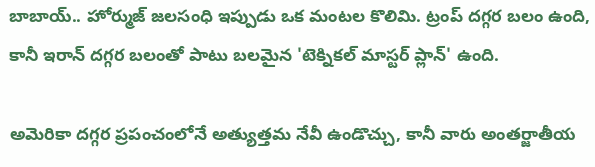బాబాయ్.. హోర్ముజ్ జలసంధి ఇప్పుడు ఒక మంటల కొలిమి. ట్రంప్ దగ్గర బలం ఉంది, కానీ ఇరాన్ దగ్గర బలంతో పాటు బలమైన 'టెక్నికల్ మాస్టర్ ప్లాన్' ఉంది.

అమెరికా దగ్గర ప్రపంచంలోనే అత్యుత్తమ నేవీ ఉండొచ్చు, కానీ వారు అంతర్జాతీయ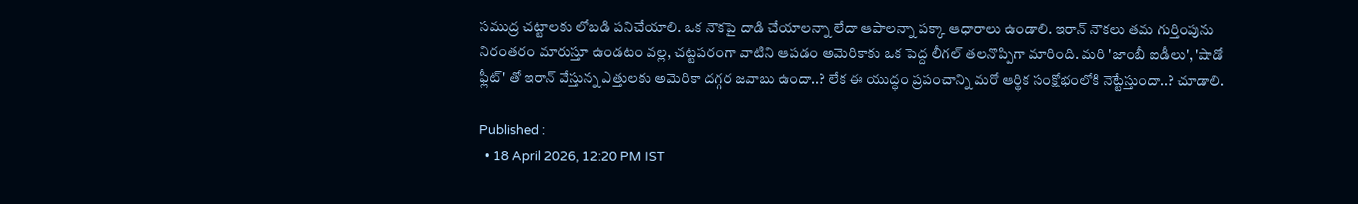సముద్ర చట్టాలకు లోబడి పనిచేయాలి. ఒక నౌకపై దాడి చేయాలన్నా లేదా ఆపాలన్నా పక్కా ఆధారాలు ఉండాలి. ఇరాన్ నౌకలు తమ గుర్తింపును నిరంతరం మారుస్తూ ఉండటం వల్ల, చట్టపరంగా వాటిని ఆపడం అమెరికాకు ఒక పెద్ద లీగల్ తలనొప్పిగా మారింది. మరి 'జాంబీ ఐడీలు', 'షాడో ఫ్లీట్' తో ఇరాన్ వేస్తున్న ఎత్తులకు అమెరికా దగ్గర జవాబు ఉందా..? లేక ఈ యుద్ధం ప్రపంచాన్ని మరో ఆర్థిక సంక్షోభంలోకి నెట్టేస్తుందా..? చూడాలి.

Published :
  • 18 April 2026, 12:20 PM IST